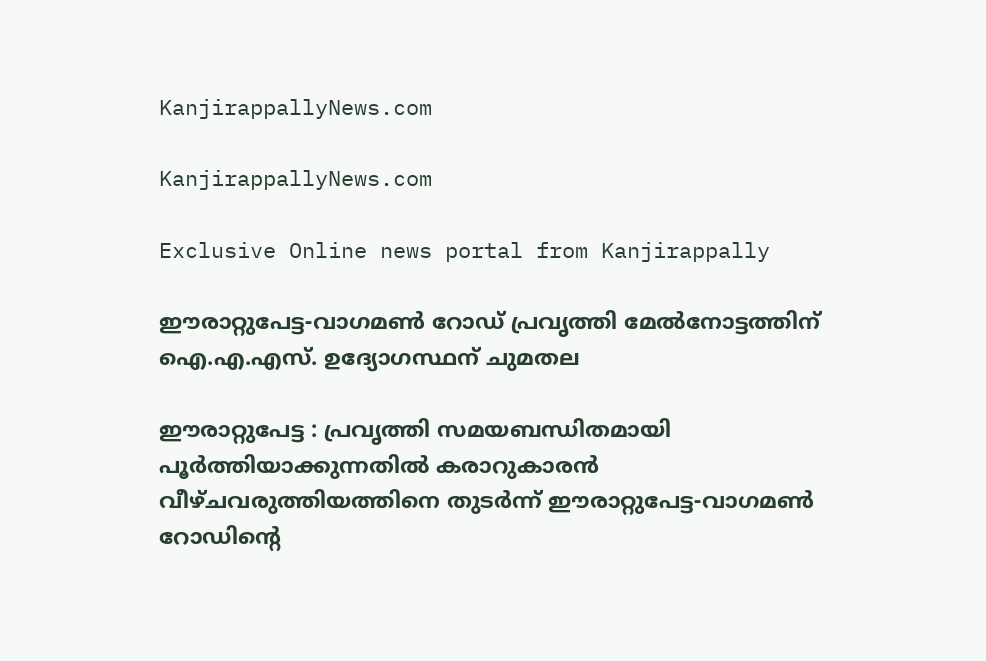KanjirappallyNews.com

KanjirappallyNews.com

Exclusive Online news portal from Kanjirappally

ഈരാറ്റുപേട്ട-വാഗമൺ റോഡ് പ്രവൃത്തി മേൽനോട്ടത്തിന് ഐ.എ.എസ്. ഉദ്യോഗസ്ഥന് ചുമതല

ഈരാറ്റുപേട്ട : പ്രവൃത്തി സമയബന്ധിതമായി പൂർത്തിയാക്കുന്നതിൽ കരാറുകാരൻ വീഴ്ചവരുത്തിയത്തിനെ തുടർന്ന് ഈരാറ്റുപേട്ട-വാഗമൺ റോഡിന്റെ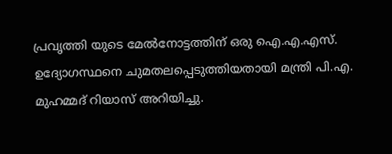പ്രവൃത്തി യുടെ മേൽനോട്ടത്തിന് ഒരു ഐ.എ.എസ്. ഉദ്യോഗസ്ഥനെ ചുമതലപ്പെടുത്തിയതായി മന്ത്രി പി.എ. മുഹമ്മദ് റിയാസ് അറിയിച്ചു.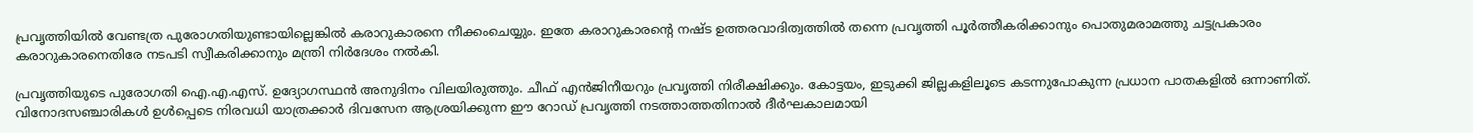പ്രവൃത്തിയിൽ വേണ്ടത്ര പുരോഗതിയുണ്ടായില്ലെങ്കിൽ കരാറുകാരനെ നീക്കംചെയ്യും. ഇതേ കരാറുകാരന്റെ നഷ്ട ഉത്തരവാദിത്വത്തിൽ തന്നെ പ്രവൃത്തി പൂർത്തീകരിക്കാനും പൊതുമരാമത്തു ചട്ടപ്രകാരം കരാറുകാരനെതിരേ നടപടി സ്വീകരിക്കാനും മന്ത്രി നിർദേശം നൽകി.

പ്രവൃത്തിയുടെ പുരോഗതി ഐ.എ.എസ്. ഉദ്യോഗസ്ഥൻ അനുദിനം വിലയിരുത്തും. ചീഫ് എൻജിനീയറും പ്രവൃത്തി നിരീക്ഷിക്കും. കോട്ടയം, ഇടുക്കി ജില്ലകളിലൂടെ കടന്നുപോകുന്ന പ്രധാന പാതകളിൽ ഒന്നാണിത്. വിനോദസഞ്ചാരികൾ ഉൾപ്പെടെ നിരവധി യാത്രക്കാർ ദിവസേന ആശ്രയിക്കുന്ന ഈ റോഡ് പ്രവൃത്തി നടത്താത്തതിനാൽ ദീർഘകാലമായി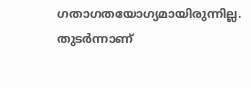ഗതാഗതയോഗ്യമായിരുന്നില്ല. തുടർന്നാണ്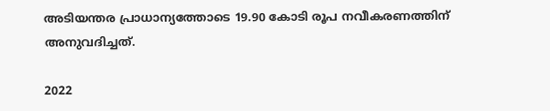അടിയന്തര പ്രാധാന്യത്തോടെ 19.90 കോടി രൂപ നവീകരണത്തിന് അനുവദിച്ചത്.

2022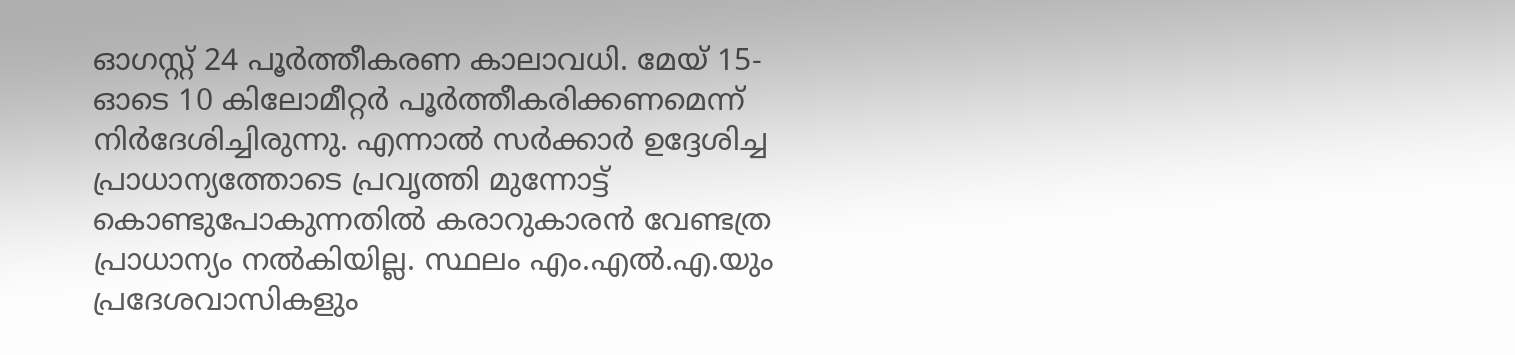ഓഗസ്റ്റ് 24 പൂർത്തീകരണ കാലാവധി. മേയ്‌ 15-ഓടെ 10 കിലോമീറ്റർ പൂർത്തീകരിക്കണമെന്ന് നിർദേശിച്ചിരുന്നു. എന്നാൽ സർക്കാർ ഉദ്ദേശിച്ച പ്രാധാന്യത്തോടെ പ്രവൃത്തി മുന്നോട്ട് കൊണ്ടുപോകുന്നതിൽ കരാറുകാരൻ വേണ്ടത്ര പ്രാധാന്യം നൽകിയില്ല. സ്ഥലം എം.എൽ.എ.യും പ്രദേശവാസികളും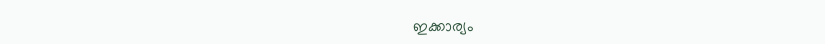ഇക്കാര്യം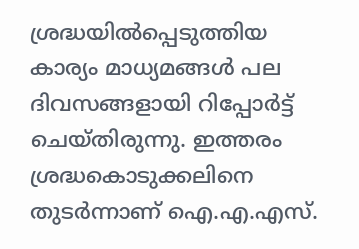ശ്രദ്ധയിൽപ്പെടുത്തിയ കാര്യം മാധ്യമങ്ങൾ പല ദിവസങ്ങളായി റിപ്പോർട്ട് ചെയ്തിരുന്നു. ഇത്തരം ശ്രദ്ധകൊടുക്കലിനെ തുടർന്നാണ് ഐ.എ.എസ്.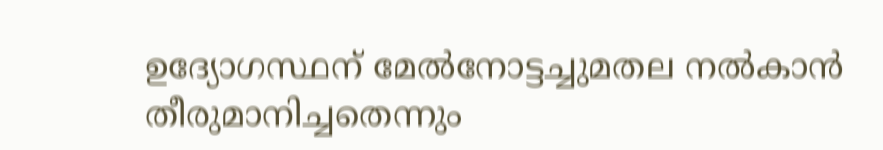ഉദ്യോഗസ്ഥന് മേൽനോട്ടച്ചുമതല നൽകാൻ തീരുമാനിച്ചതെന്നും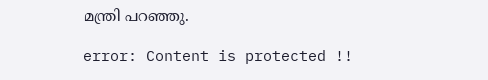മന്ത്രി പറഞ്ഞു.

error: Content is protected !!